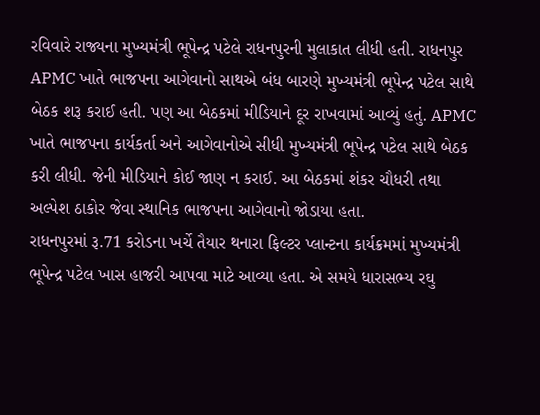રવિવારે રાજ્યના મુખ્યમંત્રી ભૂપેન્દ્ર પટેલે રાધનપુરની મુલાકાત લીધી હતી. રાધનપુર APMC ખાતે ભાજપના આગેવાનો સાથએ બંધ બારણે મુખ્યમંત્રી ભૂપેન્દ્ર પટેલ સાથે બેઠક શરૂ કરાઈ હતી. પણ આ બેઠકમાં મીડિયાને દૂર રાખવામાં આવ્યું હતું. APMC ખાતે ભાજપના કાર્યકર્તા અને આગેવાનોએ સીધી મુખ્યમંત્રી ભૂપેન્દ્ર પટેલ સાથે બેઠક કરી લીધી. જેની મીડિયાને કોઈ જાણ ન કરાઈ. આ બેઠકમાં શંકર ચૌધરી તથા અલ્પેશ ઠાકોર જેવા સ્થાનિક ભાજપના આગેવાનો જોડાયા હતા.
રાધનપુરમાં રૂ.71 કરોડના ખર્ચે તૈયાર થનારા ફિલ્ટર પ્લાન્ટના કાર્યક્રમમાં મુખ્યમંત્રી ભૂપેન્દ્ર પટેલ ખાસ હાજરી આપવા માટે આવ્યા હતા. એ સમયે ધારાસભ્ય રઘુ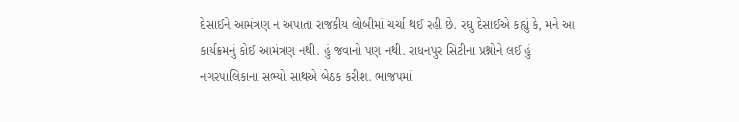દેસાઈને આમંત્રણ ન અપાતા રાજકીય લોબીમાં ચર્ચા થઈ રહી છે. રઘુ દેસાઈએ કહ્યું કે, મને આ કાર્યક્રમનું કોઈ આમંત્રણ નથી. હું જવાનો પણ નથી. રાધનપુર સિટીના પ્રશ્નોને લઈ હું નગરપાલિકાના સભ્યો સાથએ બેઠક કરીશ. ભાજપમાં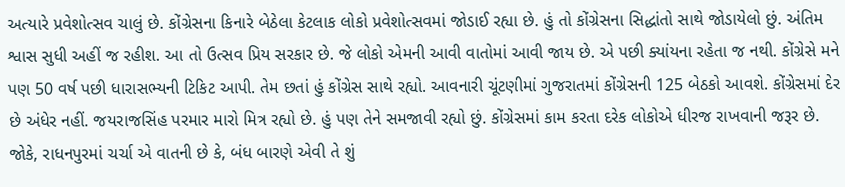અત્યારે પ્રવેશોત્સવ ચાલું છે. કોંગ્રેસના કિનારે બેઠેલા કેટલાક લોકો પ્રવેશોત્સવમાં જોડાઈ રહ્યા છે. હું તો કોંગ્રેસના સિદ્ધાંતો સાથે જોડાયેલો છું. અંતિમ શ્વાસ સુધી અહીં જ રહીશ. આ તો ઉત્સવ પ્રિય સરકાર છે. જે લોકો એમની આવી વાતોમાં આવી જાય છે. એ પછી ક્યાંયના રહેતા જ નથી. કોંગ્રેસે મને પણ 50 વર્ષ પછી ધારાસભ્યની ટિકિટ આપી. તેમ છતાં હું કોંગ્રેસ સાથે રહ્યો. આવનારી ચૂંટણીમાં ગુજરાતમાં કોંગ્રેસની 125 બેઠકો આવશે. કોંગ્રેસમાં દેર છે અંધેર નહીં. જયરાજસિંહ પરમાર મારો મિત્ર રહ્યો છે. હું પણ તેને સમજાવી રહ્યો છું. કોંગ્રેસમાં કામ કરતા દરેક લોકોએ ધીરજ રાખવાની જરૂર છે. જોકે, રાધનપુરમાં ચર્ચા એ વાતની છે કે, બંધ બારણે એવી તે શું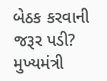બેઠક કરવાની જરૂર પડી? મુખ્યમંત્રી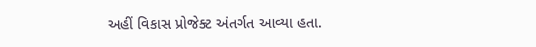અહીં વિકાસ પ્રોજેક્ટ અંતર્ગત આવ્યા હતા.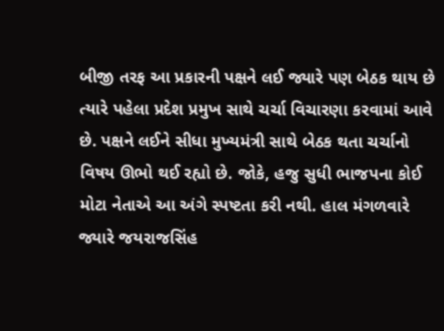બીજી તરફ આ પ્રકારની પક્ષને લઈ જ્યારે પણ બેઠક થાય છે ત્યારે પહેલા પ્રદેશ પ્રમુખ સાથે ચર્ચા વિચારણા કરવામાં આવે છે. પક્ષને લઈને સીધા મુખ્યમંત્રી સાથે બેઠક થતા ચર્ચાનો વિષય ઊભો થઈ રહ્યો છે. જોકે, હજુ સુધી ભાજપના કોઈ મોટા નેતાએ આ અંગે સ્પષ્ટતા કરી નથી. હાલ મંગળવારે જ્યારે જયરાજસિંહ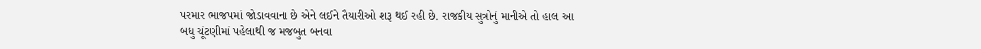પરમાર ભાજપમાં જોડાવવાના છે એને લઈને તૈયારીઓ શરૂ થઈ રહી છે. રાજકીય સુત્રોનું માનીએ તો હાલ આ બધુ ચૂંટણીમાં પહેલાથી જ મજબુત બનવા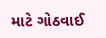માટે ગોઠવાઈ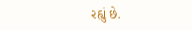રહ્યું છે.